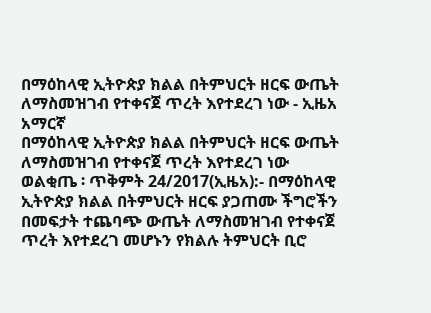በማዕከላዊ ኢትዮጵያ ክልል በትምህርት ዘርፍ ውጤት ለማስመዝገብ የተቀናጀ ጥረት እየተደረገ ነው - ኢዜአ አማርኛ
በማዕከላዊ ኢትዮጵያ ክልል በትምህርት ዘርፍ ውጤት ለማስመዝገብ የተቀናጀ ጥረት እየተደረገ ነው
ወልቂጤ ፡ ጥቅምት 24/2017(ኢዜአ):- በማዕከላዊ ኢትዮጵያ ክልል በትምህርት ዘርፍ ያጋጠሙ ችግሮችን በመፍታት ተጨባጭ ውጤት ለማስመዝገብ የተቀናጀ ጥረት እየተደረገ መሆኑን የክልሉ ትምህርት ቢሮ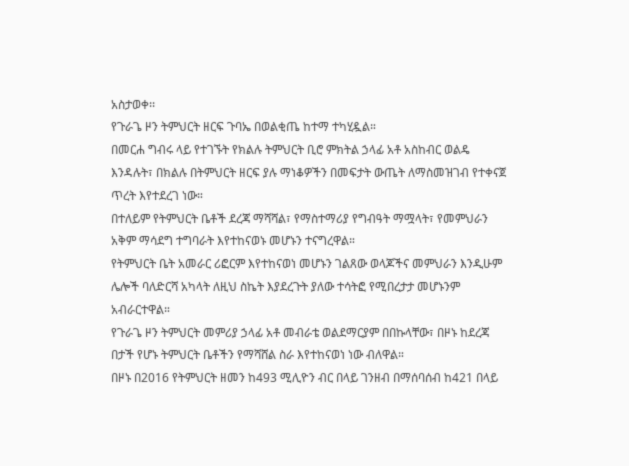አስታወቀ፡፡
የጉራጌ ዞን ትምህርት ዘርፍ ጉባኤ በወልቂጤ ከተማ ተካሂዷል።
በመርሐ ግብሩ ላይ የተገኙት የክልሉ ትምህርት ቢሮ ምክትል ኃላፊ አቶ አስከብር ወልዴ እንዳሉት፣ በክልሉ በትምህርት ዘርፍ ያሉ ማነቆዎችን በመፍታት ውጤት ለማስመዝገብ የተቀናጀ ጥረት እየተደረገ ነው።
በተለይም የትምህርት ቤቶች ደረጃ ማሻሻል፣ የማስተማሪያ የግብዓት ማሟላት፣ የመምህራን አቅም ማሳደግ ተግባራት እየተከናወኑ መሆኑን ተናግረዋል።
የትምህርት ቤት አመራር ሪፎርም እየተከናወነ መሆኑን ገልጸው ወላጆችና መምህራን እንዲሁም ሌሎች ባለድርሻ አካላት ለዚህ ስኬት እያደረጉት ያለው ተሳትፎ የሚበረታታ መሆኑንም አብራርተዋል።
የጉራጌ ዞን ትምህርት መምሪያ ኃላፊ አቶ መብራቴ ወልደማርያም በበኩላቸው፣ በዞኑ ከደረጃ በታች የሆኑ ትምህርት ቤቶችን የማሻሸል ስራ እየተከናወነ ነው ብለዋል።
በዞኑ በ2016 የትምህርት ዘመን ከ493 ሚሊዮን ብር በላይ ገንዘብ በማሰባሰብ ከ421 በላይ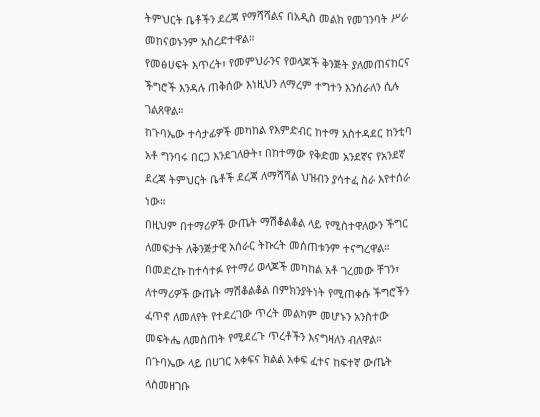ትምህርት ቤቶችን ደረጃ የማሻሻልና በአዲስ መልክ የመገንባት ሥራ መከናወኑንም አስረድተዋል።
የመፅሀፍት እጥረት፣ የመምህራንና የወላጆች ቅንጅት ያለመጠናከርና ችግሮች እንዳሉ ጠቅሰው እነዚህን ለማረም ተግተን እንሰራለን ሲሉ ገልጸዋል።
ከጉባኤው ተሳታፊዎች መካከል የእምድብር ከተማ አስተዳደር ከንቲባ አቶ ግንባሩ በርጋ እንደገለፁት፣ በከተማው የቅድመ አንደኛና የአንደኛ ደረጃ ትምህርት ቤቶች ደረጃ ለማሻሻል ህዝብን ያሳተፈ ስራ እየተሰራ ነው።
በዚህም በተማሪዎች ውጤት ማሽቆልቆል ላይ የሚስተዋለውን ችግር ለመፍታት ለቅንጅታዊ አሰራር ትኩረት መሰጠቱንም ተናግረዋል።
በመድረኩ ከተሳተፉ የተማሪ ወላጆች መካከል አቶ ገረመው ቸገን፣ ለተማሪዎች ውጤት ማሽቆልቆል በምክንያትነት የሚጠቀሱ ችግሮችን ፈጥኖ ለመለየት የተደረገው ጥረት መልካም መሆኑን አንስተው መፍትሔ ለመስጠት የሚደረጉ ጥረቶችን እናግዛለን ብለዋል።
በጉባኤው ላይ በሀገር አቀፍና ክልል አቀፍ ፈተና ከፍተኛ ውጤት ላስመዘገቡ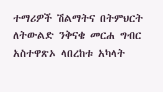ተማሪዎች ሽልማትና በትምህርት ለትውልድ ንቅናቄ መርሐ ግብር አስተዋጽኦ ላበረከቱ አካላት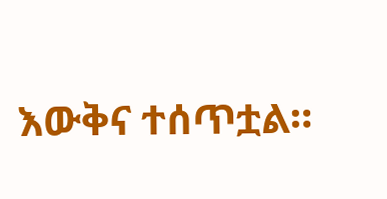እውቅና ተሰጥቷል።